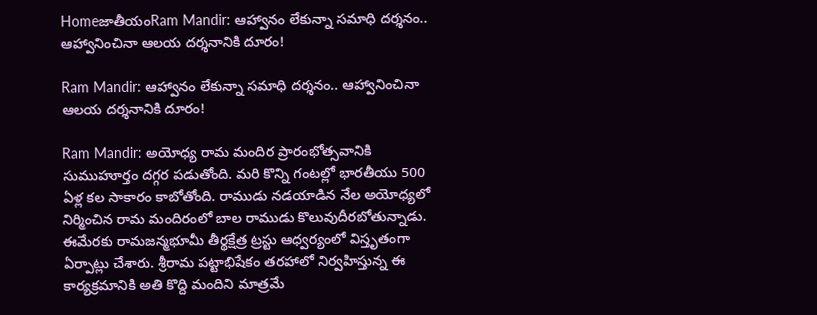HomeజాతీయంRam Mandir: ఆహ్వానం లేకున్నా సమాధి దర్శనం.. ఆహ్వానించినా ఆలయ దర్శనానికి దూరం!

Ram Mandir: ఆహ్వానం లేకున్నా సమాధి దర్శనం.. ఆహ్వానించినా ఆలయ దర్శనానికి దూరం!

Ram Mandir: అయోధ్య రామ మందిర ప్రారంభోత్సవానికి సుముహూర్తం దగ్గర పడుతోంది. మరి కొన్ని గంటల్లో భారతీయు 500 ఏళ్ల కల సాకారం కాబోతోంది. రాముడు నడయాడిన నేల అయోధ్యలో నిర్మించిన రామ మందిరంలో బాల రాముడు కొలువుదీరబోతున్నాడు. ఈమేరకు రామజన్మభూమీ తీర్థక్షేత్ర ట్రస్టు ఆధ్వర్యంలో విస్తృతంగా ఏర్పాట్లు చేశారు. శ్రీరామ పట్టాభిషేకం తరహాలో నిర్వహిస్తున్న ఈ కార్యక్రమానికి అతి కొద్ది మందిని మాత్రమే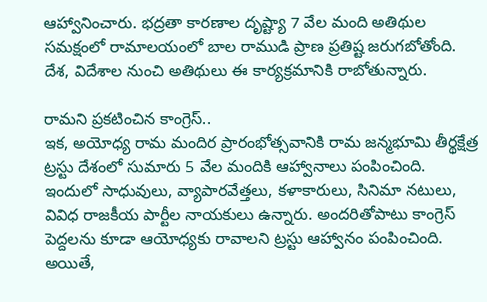ఆహ్వానించారు. భద్రతా కారణాల దృష్ట్యా 7 వేల మంది అతిథుల సమక్షంలో రామాలయంలో బాల రాముడి ప్రాణ ప్రతిష్ట జరుగబోతోంది. దేశ, విదేశాల నుంచి అతిథులు ఈ కార్యక్రమానికి రాబోతున్నారు.

రామని ప్రకటించిన కాంగ్రెస్‌..
ఇక, అయోధ్య రామ మందిర ప్రారంభోత్సవానికి రామ జన్మభూమి తీర్థక్షేత్ర ట్రస్టు దేశంలో సుమారు 5 వేల మందికి ఆహ్వానాలు పంపించింది. ఇందులో సాధువులు, వ్యాపారవేత్తలు, కళాకారులు, సినిమా నటులు, వివిధ రాజకీయ పార్టీల నాయకులు ఉన్నారు. అందరితోపాటు కాంగ్రెస్‌ పెద్దలను కూడా ఆయోధ్యకు రావాలని ట్రస్టు ఆహ్వానం పంపించింది. అయితే,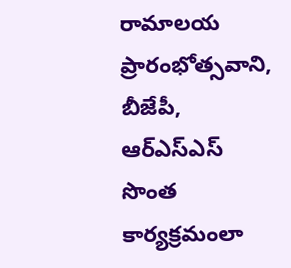రామాలయ ప్రారంభోత్సవాని, బీజేపీ, ఆర్‌ఎస్‌ఎస్‌ సొంత కార్యక్రమంలా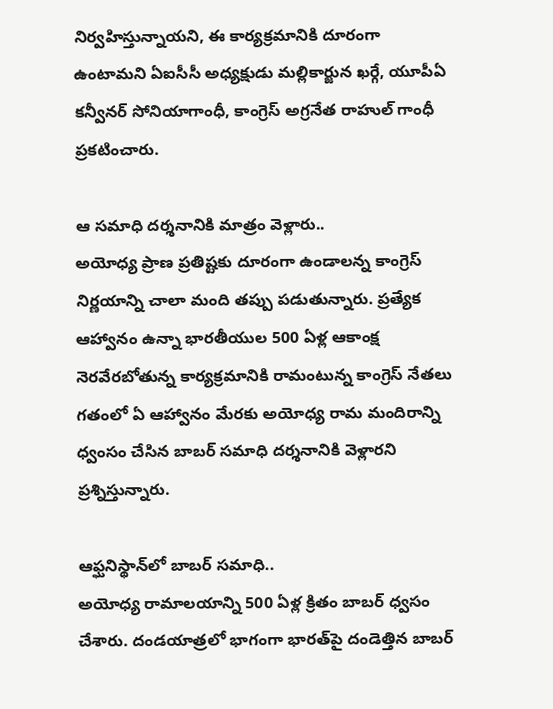నిర్వహిస్తున్నాయని, ఈ కార్యక్రమానికి దూరంగా ఉంటామని ఏఐసీసీ అధ్యక్షుడు మల్లికార్జున ఖర్గే, యూపీఏ కన్వీనర్‌ సోనియాగాంధీ, కాంగ్రెస్‌ అగ్రనేత రాహుల్‌ గాంధీ ప్రకటించారు.

ఆ సమాధి దర్శనానికి మాత్రం వెళ్లారు..
అయోధ్య ప్రాణ ప్రతిష్టకు దూరంగా ఉండాలన్న కాంగ్రెస్‌ నిర్ణయాన్ని చాలా మంది తప్పు పడుతున్నారు. ప్రత్యేక ఆహ్వానం ఉన్నా భారతీయుల 500 ఏళ్ల ఆకాంక్ష నెరవేరబోతున్న కార్యక్రమానికి రామంటున్న కాంగ్రెస్‌ నేతలు గతంలో ఏ ఆహ్వానం మేరకు అయోధ్య రామ మందిరాన్ని ధ్వంసం చేసిన బాబర్‌ సమాధి దర్శనానికి వెళ్లారని ప్రశ్నిస్తున్నారు.

ఆఫ్ఘనిస్థాన్‌లో బాబర్‌ సమాధి..
అయోధ్య రామాలయాన్ని 500 ఏళ్ల క్రితం బాబర్‌ ధ్వసం చేశారు. దండయాత్రలో భాగంగా భారత్‌పై దండెత్తిన బాబర్‌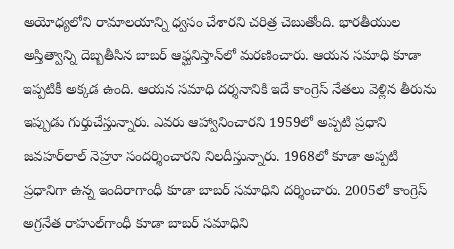అయోధ్యలోని రామాలయాన్ని ధ్వసం చేశారని చరిత్ర చెబుతోంది. భారతీయుల అస్తిత్వాన్ని దెబ్బతీసిన బాబర్‌ ఆఫ్ఘనిస్తాన్‌లో మరణించారు. ఆయన సమాధి కూడా ఇప్పటికీ అక్కడ ఉంది. ఆయన సమాధి దర్శనానికి ఇదే కాంగ్రెస్‌ నేతలు వెళ్లిన తీరును ఇప్పుడు గుర్తుచేస్తున్నారు. ఎవరు ఆహ్వానించారని 1959లో అప్పటి ప్రధాని జవహర్‌లాల్‌ నెహ్రూ సందర్శించారని నిలదీస్తున్నారు. 1968లో కూడా అప్పటి ప్రధానిగా ఉన్న ఇందిరాగాంధీ కూడా బాబర్‌ సమాధిని దర్శించారు. 2005లో కాంగ్రెస్‌ అగ్రనేత రాహుల్‌గాంధీ కూడా బాబర్‌ సమాధిని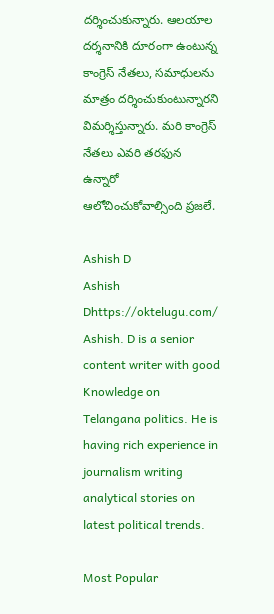దర్శించుకున్నారు. ఆలయాల దర్శనానికి దూరంగా ఉంటున్న కాంగ్రెస్‌ నేతలు, సమాధులను మాత్రం దర్శించుకుంటున్నారని విమర్శిస్తున్నారు. మరి కాంగ్రెస్‌ నేతలు ఎవరి తరఫున ఉన్నారో ఆలోచించుకోవాల్సింది ప్రజలే.

Ashish D
Ashish Dhttps://oktelugu.com/
Ashish. D is a senior content writer with good Knowledge on Telangana politics. He is having rich experience in journalism writing analytical stories on latest political trends.

Most Popular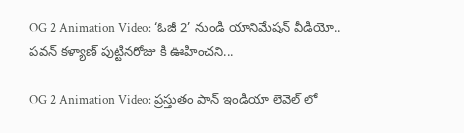OG 2 Animation Video: ‘ఓజీ 2’ నుండి యానిమేషన్ వీడియో.. పవన్ కళ్యాణ్ పుట్టినరోజు కి ఊహించని...

OG 2 Animation Video: ప్రస్తుతం పాన్ ఇండియా లెవెల్ లో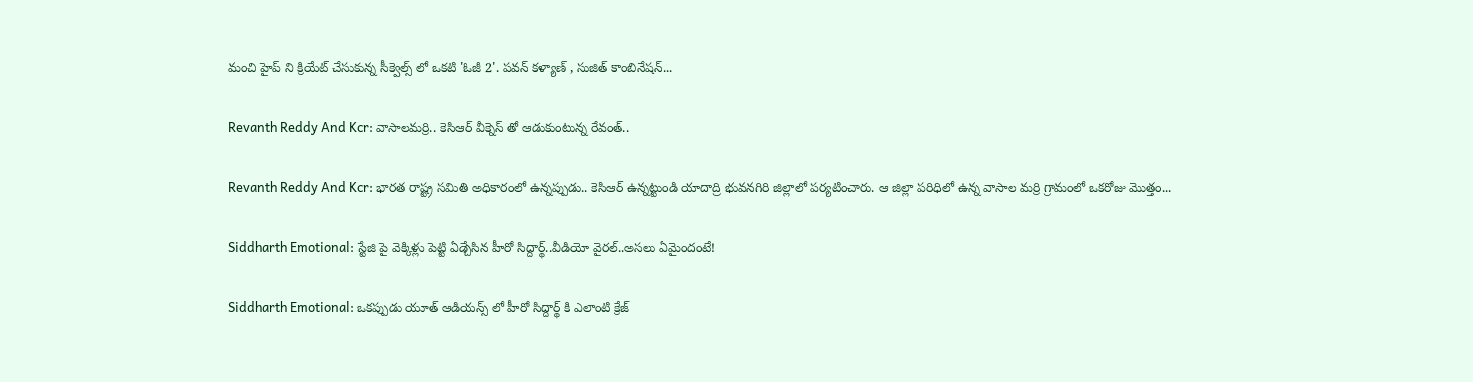మంచి హైప్ ని క్రియేట్ చేసుకున్న సీక్వెల్స్ లో ఒకటి 'ఓజీ 2'. పవన్ కళ్యాణ్ , సుజిత్ కాంబినేషన్...

Revanth Reddy And Kcr: వాసాలమర్రి.. కెసిఆర్ వీక్నెస్ తో ఆడుకుంటున్న రేవంత్..

Revanth Reddy And Kcr: భారత రాష్ట్ర సమితి అధికారంలో ఉన్నప్పుడు.. కెసిఆర్ ఉన్నట్టుండి యాదాద్రి భువనగిరి జిల్లాలో పర్యటించారు. ఆ జిల్లా పరిధిలో ఉన్న వాసాల మర్రి గ్రామంలో ఒకరోజు మొత్తం...

Siddharth Emotional: స్టేజి పై వెక్కిళ్లు పెట్టి ఏడ్చేసిన హీరో సిద్దార్థ్..వీడియో వైరల్..అసలు ఏమైందంటే!

Siddharth Emotional: ఒకప్పుడు యూత్ ఆడియన్స్ లో హీరో సిద్దార్థ్ కి ఎలాంటి క్రేజ్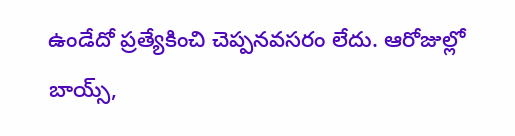ఉండేదో ప్రత్యేకించి చెప్పనవసరం లేదు. ఆరోజుల్లో బాయ్స్,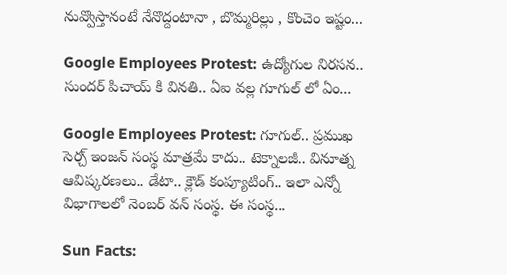నువ్వొస్తానంటే నేనొద్దంటానా , బొమ్మరిల్లు , కొంచెం ఇష్టం...

Google Employees Protest: ఉద్యోగుల నిరసన.. సుందర్ పిచాయ్ కి వినతి.. ఏఐ వల్ల గూగుల్ లో ఏం...

Google Employees Protest: గూగుల్.. ప్రముఖ సెర్చ్ ఇంజన్ సంస్థ మాత్రమే కాదు.. టెక్నాలజీ.. వినూత్న ఆవిష్కరణలు.. డేటా.. క్లౌడ్ కంప్యూటింగ్.. ఇలా ఎన్నో విభాగాలలో నెంబర్ వన్ సంస్థ. ఈ సంస్థ...

Sun Facts: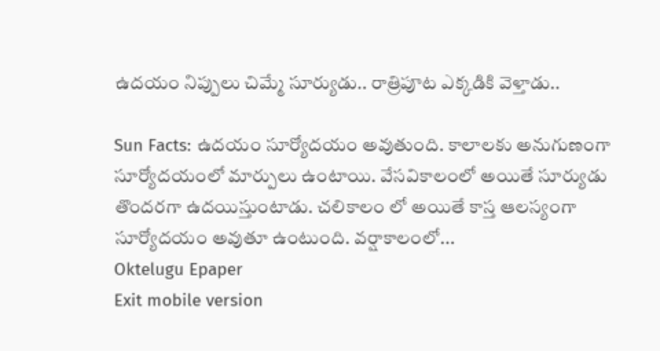ఉదయం నిప్పులు చిమ్మే సూర్యుడు.. రాత్రిపూట ఎక్కడికి వెళ్తాడు..

Sun Facts: ఉదయం సూర్యోదయం అవుతుంది. కాలాలకు అనుగుణంగా సూర్యోదయంలో మార్పులు ఉంటాయి. వేసవికాలంలో అయితే సూర్యుడు తొందరగా ఉదయిస్తుంటాడు. చలికాలం లో అయితే కాస్త ఆలస్యంగా సూర్యోదయం అవుతూ ఉంటుంది. వర్షాకాలంలో...
Oktelugu Epaper
Exit mobile version